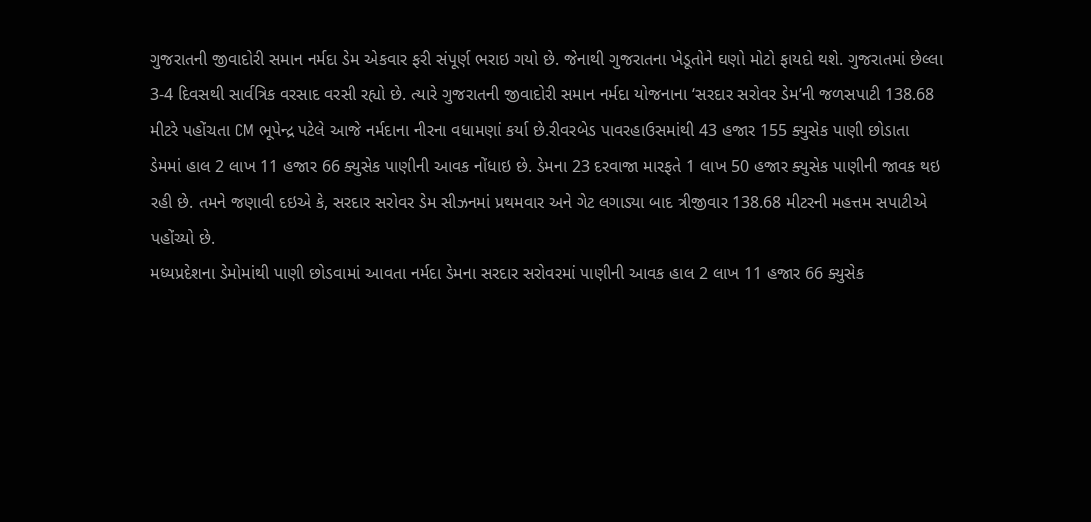ગુજરાતની જીવાદોરી સમાન નર્મદા ડેમ એકવાર ફરી સંપૂર્ણ ભરાઇ ગયો છે. જેનાથી ગુજરાતના ખેડૂતોને ઘણો મોટો ફાયદો થશે. ગુજરાતમાં છેલ્લા 3-4 દિવસથી સાર્વત્રિક વરસાદ વરસી રહ્યો છે. ત્યારે ગુજરાતની જીવાદોરી સમાન નર્મદા યોજનાના ‘સરદાર સરોવર ડેમ’ની જળસપાટી 138.68 મીટરે પહોંચતા CM ભૂપેન્દ્ર પટેલે આજે નર્મદાના નીરના વધામણાં કર્યા છે.રીવરબેડ પાવરહાઉસમાંથી 43 હજાર 155 ક્યુસેક પાણી છોડાતા ડેમમાં હાલ 2 લાખ 11 હજાર 66 ક્યુસેક પાણીની આવક નોંધાઇ છે. ડેમના 23 દરવાજા મારફતે 1 લાખ 50 હજાર ક્યુસેક પાણીની જાવક થઇ રહી છે. તમને જણાવી દઇએ કે, સરદાર સરોવર ડેમ સીઝનમાં પ્રથમવાર અને ગેટ લગાડ્યા બાદ ત્રીજીવાર 138.68 મીટરની મહત્તમ સપાટીએ પહોંચ્યો છે.
મધ્યપ્રદેશના ડેમોમાંથી પાણી છોડવામાં આવતા નર્મદા ડેમના સરદાર સરોવરમાં પાણીની આવક હાલ 2 લાખ 11 હજાર 66 ક્યુસેક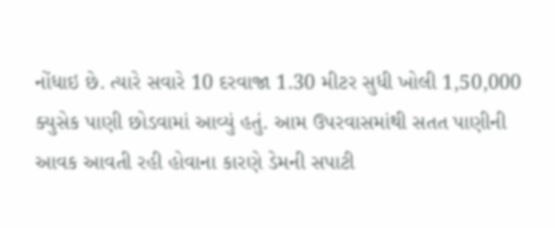નોંધાઇ છે. ત્યારે સવારે 10 દરવાજા 1.30 મીટર સુધી ખોલી 1,50,000 ક્યુસેક પાણી છોડવામાં આવ્યું હતું. આમ ઉપરવાસમાંથી સતત પાણીની આવક આવતી રહી હોવાના કારણે ડેમની સપાટી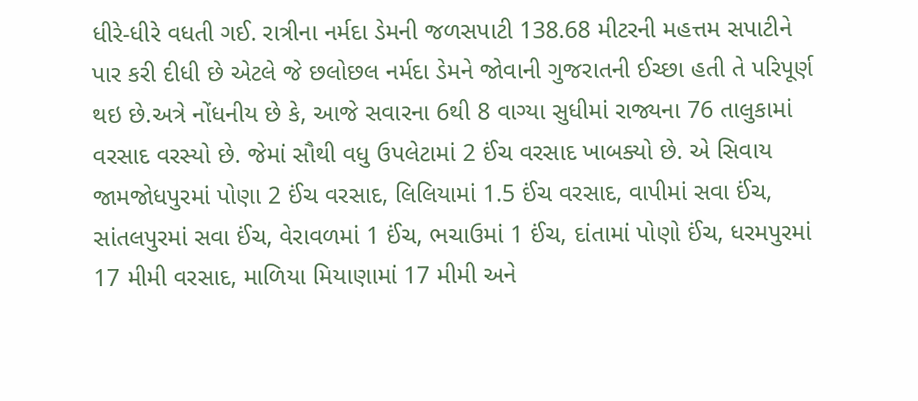ધીરે-ધીરે વધતી ગઈ. રાત્રીના નર્મદા ડેમની જળસપાટી 138.68 મીટરની મહત્તમ સપાટીને પાર કરી દીધી છે એટલે જે છલોછલ નર્મદા ડેમને જોવાની ગુજરાતની ઈચ્છા હતી તે પરિપૂર્ણ થઇ છે.અત્રે નોંધનીય છે કે, આજે સવારના 6થી 8 વાગ્યા સુધીમાં રાજ્યના 76 તાલુકામાં વરસાદ વરસ્યો છે. જેમાં સૌથી વધુ ઉપલેટામાં 2 ઈંચ વરસાદ ખાબક્યો છે. એ સિવાય જામજોધપુરમાં પોણા 2 ઈંચ વરસાદ, લિલિયામાં 1.5 ઈંચ વરસાદ, વાપીમાં સવા ઈંચ, સાંતલપુરમાં સવા ઈંચ, વેરાવળમાં 1 ઈંચ, ભચાઉમાં 1 ઈંચ, દાંતામાં પોણો ઈંચ, ધરમપુરમાં 17 મીમી વરસાદ, માળિયા મિયાણામાં 17 મીમી અને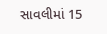સાવલીમાં 15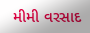મીમી વરસાદ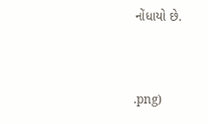નોંધાયો છે.


.png)